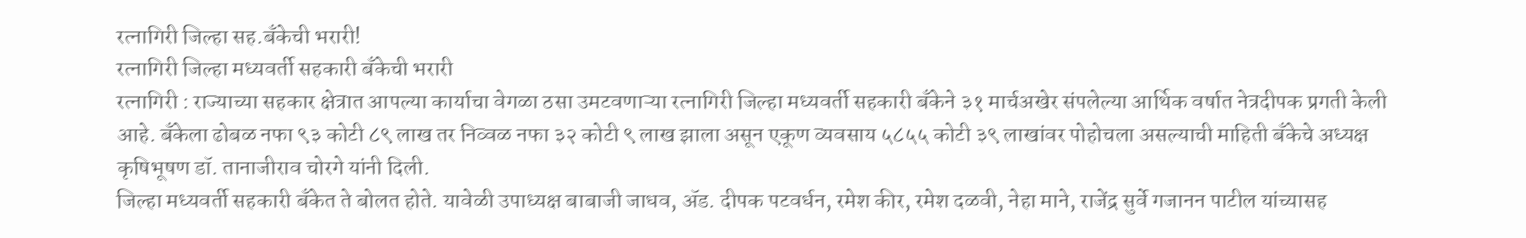रत्नागिरी जिल्हा सह.बँकेची भरारी!
रत्नागिरी जिल्हा मध्यवर्ती सहकारी बँकेची भरारी
रत्नागिरी : राज्याच्या सहकार क्षेत्रात आपल्या कार्याचा वेगळा ठसा उमटवणाऱ्या रत्नागिरी जिल्हा मध्यवर्ती सहकारी बँकेने ३१ मार्चअखेर संपलेल्या आर्थिक वर्षात नेत्रदीपक प्रगती केली आहे. बँकेला ढोबळ नफा ९३ कोटी ८९ लाख तर निव्वळ नफा ३२ कोटी ९ लाख झाला असून एकूण व्यवसाय ५८५५ कोटी ३९ लाखांवर पोहोचला असल्याची माहिती बँकेचे अध्यक्ष कृषिभूषण डॉ. तानाजीराव चोरगे यांनी दिली.
जिल्हा मध्यवर्ती सहकारी बँकेत ते बोलत होते. यावेळी उपाध्यक्ष बाबाजी जाधव, ॲड. दीपक पटवर्धन, रमेश कीर, रमेश दळवी, नेहा माने, राजेंद्र सुर्वे गजानन पाटील यांच्यासह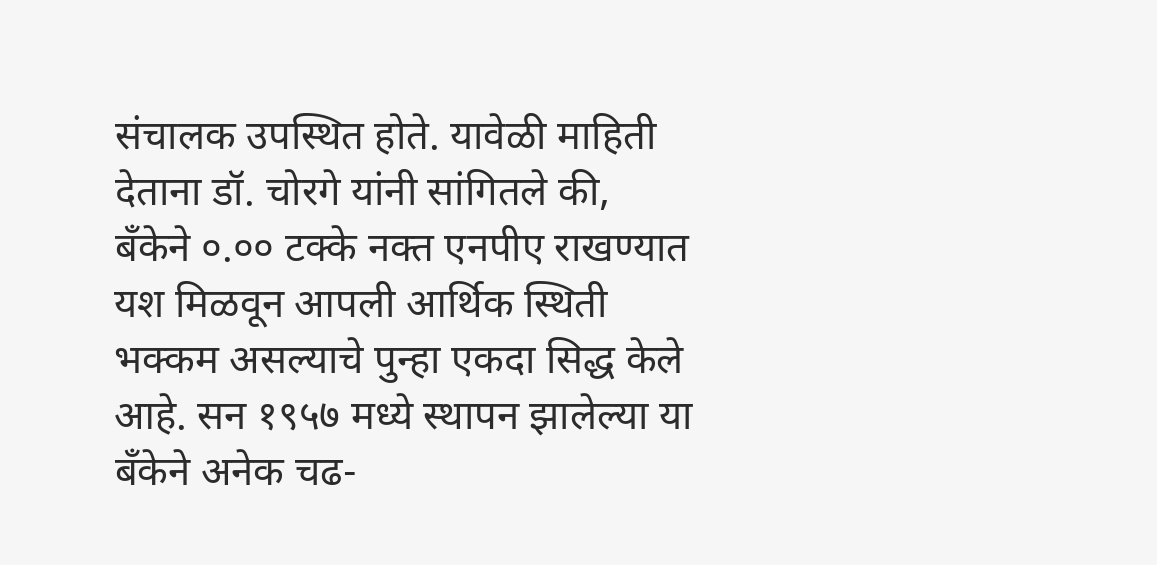संचालक उपस्थित होते. यावेळी माहिती देताना डॉ. चोरगे यांनी सांगितले की, बँकेने ०.०० टक्के नक्त एनपीए राखण्यात यश मिळवून आपली आर्थिक स्थिती भक्कम असल्याचे पुन्हा एकदा सिद्ध केले आहे. सन १९५७ मध्ये स्थापन झालेल्या या बँकेने अनेक चढ-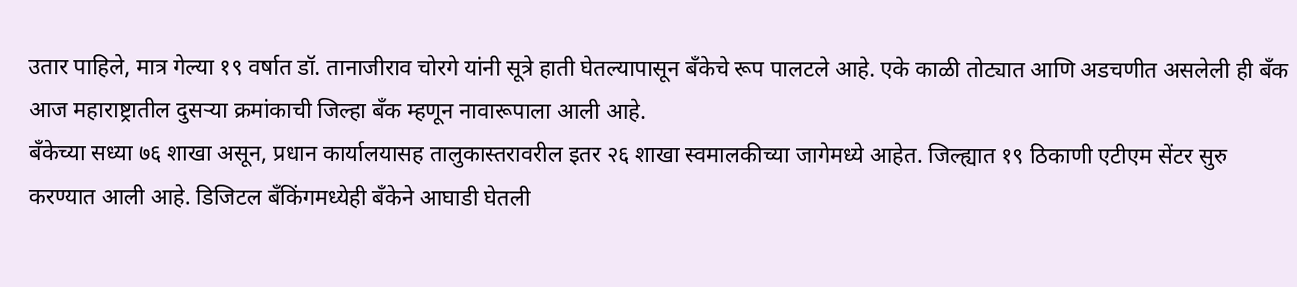उतार पाहिले, मात्र गेल्या १९ वर्षात डॉ. तानाजीराव चोरगे यांनी सूत्रे हाती घेतल्यापासून बँकेचे रूप पालटले आहे. एके काळी तोट्यात आणि अडचणीत असलेली ही बँक आज महाराष्ट्रातील दुसऱ्या क्रमांकाची जिल्हा बँक म्हणून नावारूपाला आली आहे.
बँकेच्या सध्या ७६ शाखा असून, प्रधान कार्यालयासह तालुकास्तरावरील इतर २६ शाखा स्वमालकीच्या जागेमध्ये आहेत. जिल्ह्यात १९ ठिकाणी एटीएम सेंटर सुरु करण्यात आली आहे. डिजिटल बँकिंगमध्येही बँकेने आघाडी घेतली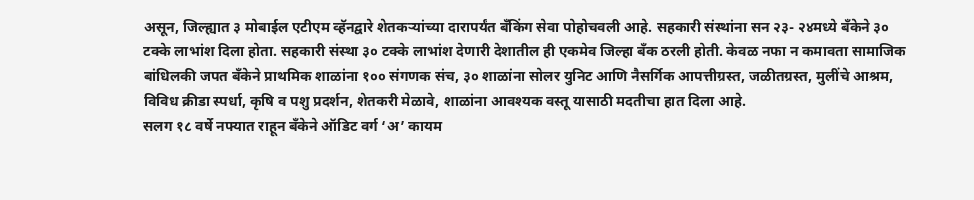असून, जिल्ह्यात ३ मोबाईल एटीएम व्हॅनद्वारे शेतकऱ्यांच्या दारापर्यंत बँकिंग सेवा पोहोचवली आहे. सहकारी संस्थांना सन २३- २४मध्ये बँकेने ३० टक्के लाभांश दिला होता. सहकारी संस्था ३० टक्के लाभांश देणारी देशातील ही एकमेव जिल्हा बँक ठरली होती. केवळ नफा न कमावता सामाजिक बांधिलकी जपत बँकेने प्राथमिक शाळांना १०० संगणक संच, ३० शाळांना सोलर युनिट आणि नैसर्गिक आपत्तीग्रस्त, जळीतग्रस्त, मुलींचे आश्रम, विविध क्रीडा स्पर्धा, कृषि व पशु प्रदर्शन, शेतकरी मेळावे, शाळांना आवश्यक वस्तू यासाठी मदतीचा हात दिला आहे.
सलग १८ वर्षे नफ्यात राहून बँकेने ऑडिट वर्ग ‘अ’ कायम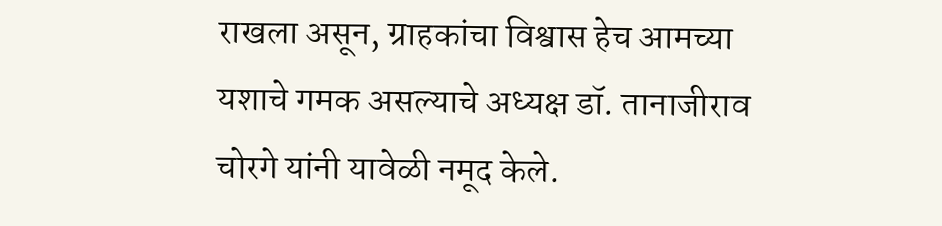राखला असून, ग्राहकांचा विश्वास हेच आमच्या यशाचे गमक असल्याचे अध्यक्ष डॉ. तानाजीराव चोरगे यांनी यावेळी नमूद केले.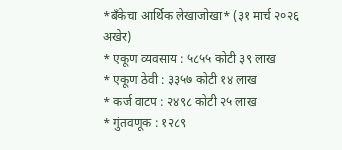*बँकेचा आर्थिक लेखाजोखा* (३१ मार्च २०२६ अखेर)
* एकूण व्यवसाय : ५८५५ कोटी ३९ लाख
* एकूण ठेवी : ३३५७ कोटी १४ लाख
* कर्ज वाटप : २४९८ कोटी २५ लाख
* गुंतवणूक : १२८९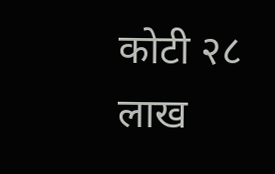कोटी २८ लाख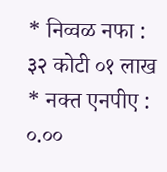* निव्वळ नफा : ३२ कोटी ०१ लाख
* नक्त एनपीए : ०.००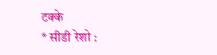टक्के
* सीडी रेशो :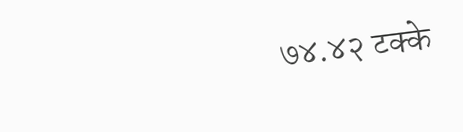७४.४२ टक्के